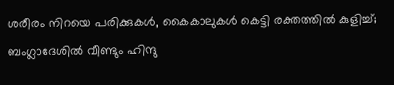ശരീരം നിറയെ പരിക്കുകള്‍, കൈകാലുകള്‍ കെട്ടി രക്തത്തിൽ കുളിച്ച്; ബംഗ്ലാദേശില്‍ വീണ്ടും ഹിന്ദു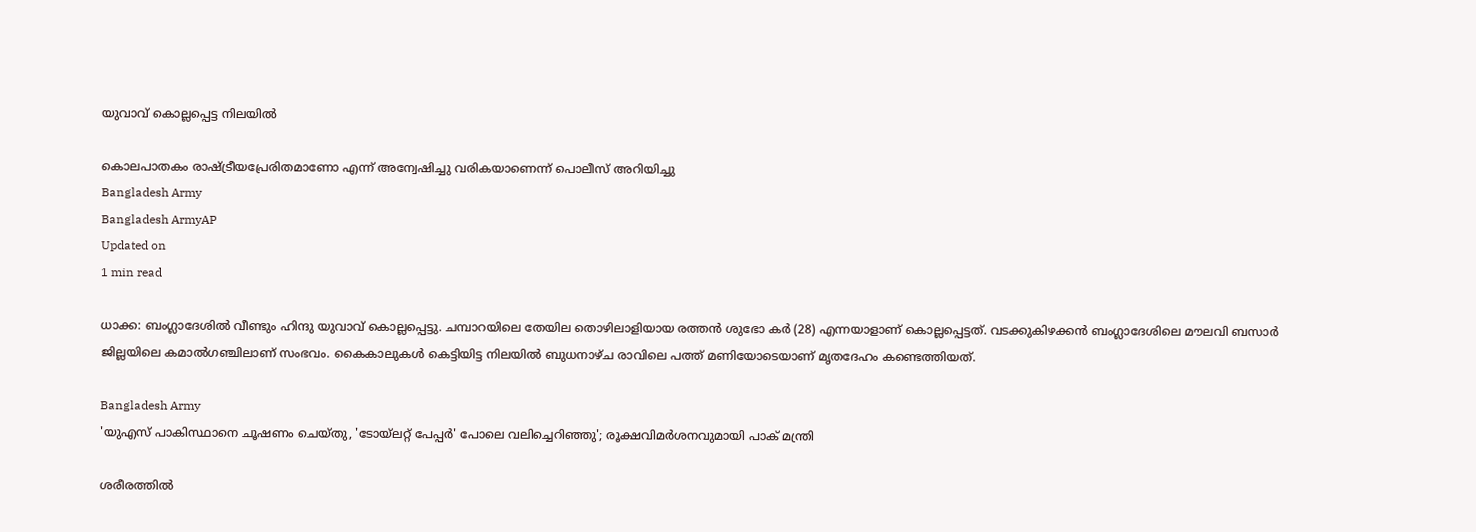യുവാവ് കൊല്ലപ്പെട്ട നിലയില്‍

കൊലപാതകം രാഷ്ട്രീയപ്രേരിതമാണോ എന്ന് അന്വേഷിച്ചു വരികയാണെന്ന് പൊലീസ് അറിയിച്ചു
Bangladesh Army
Bangladesh ArmyAP
Updated on
1 min read

ധാക്ക: ബംഗ്ലാദേശില്‍ വീണ്ടും ഹിന്ദു യുവാവ് കൊല്ലപ്പെട്ടു. ചമ്പാറയിലെ തേയില തൊഴിലാളിയായ രത്തന്‍ ശുഭോ കര്‍ (28) എന്നയാളാണ് കൊല്ലപ്പെട്ടത്. വടക്കുകിഴക്കന്‍ ബംഗ്ലാദേശിലെ മൗലവി ബസാര്‍ ജില്ലയിലെ കമാല്‍ഗഞ്ചിലാണ് സംഭവം. കൈകാലുകള്‍ കെട്ടിയിട്ട നിലയില്‍ ബുധനാഴ്ച രാവിലെ പത്ത് മണിയോടെയാണ് മൃതദേഹം കണ്ടെത്തിയത്.

Bangladesh Army
'യുഎസ് പാകിസ്ഥാനെ ചൂഷണം ചെയ്തു, 'ടോയ്ലറ്റ് പേപ്പര്‍' പോലെ വലിച്ചെറിഞ്ഞു'; രൂക്ഷവിമര്‍ശനവുമായി പാക് മന്ത്രി

ശരീരത്തില്‍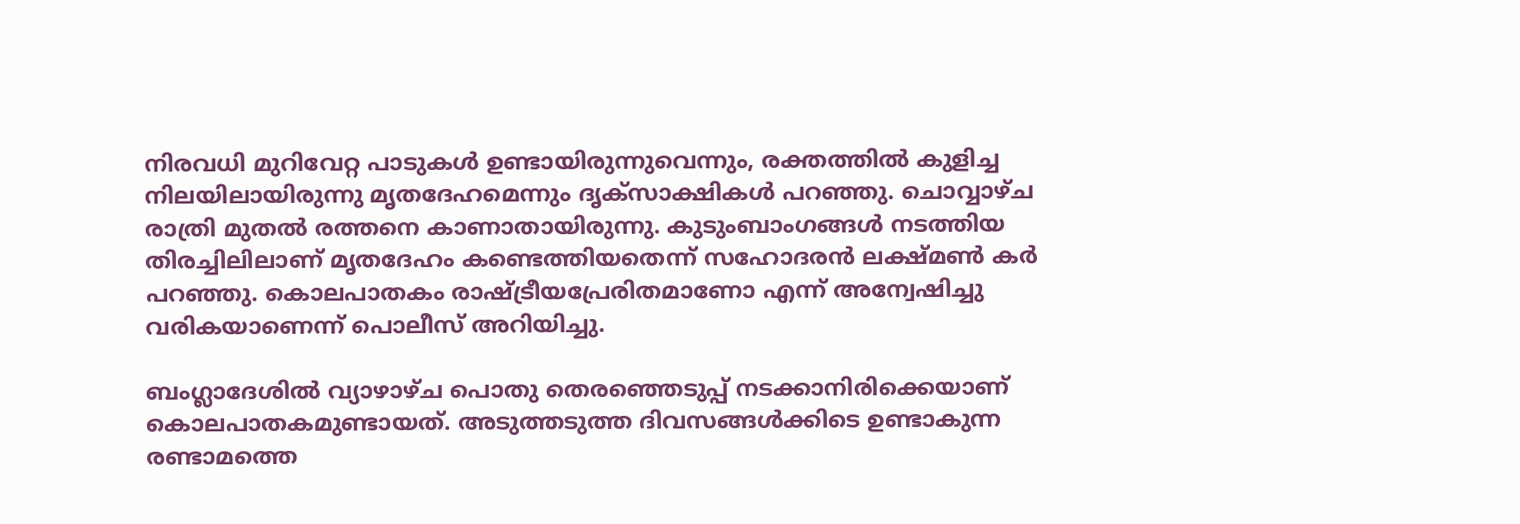നിരവധി മുറിവേറ്റ പാടുകള്‍ ഉണ്ടായിരുന്നുവെന്നും, രക്തത്തില്‍ കുളിച്ച നിലയിലായിരുന്നു മൃതദേഹമെന്നും ദൃക്‌സാക്ഷികള്‍ പറഞ്ഞു. ചൊവ്വാഴ്ച രാത്രി മുതല്‍ രത്തനെ കാണാതായിരുന്നു. കുടുംബാംഗങ്ങള്‍ നടത്തിയ തിരച്ചിലിലാണ് മൃതദേഹം കണ്ടെത്തിയതെന്ന് സഹോദരന്‍ ലക്ഷ്മണ്‍ കര്‍ പറഞ്ഞു. കൊലപാതകം രാഷ്ട്രീയപ്രേരിതമാണോ എന്ന് അന്വേഷിച്ചു വരികയാണെന്ന് പൊലീസ് അറിയിച്ചു.

ബംഗ്ലാദേശില്‍ വ്യാഴാഴ്ച പൊതു തെരഞ്ഞെടുപ്പ് നടക്കാനിരിക്കെയാണ് കൊലപാതകമുണ്ടായത്. അടുത്തടുത്ത ദിവസങ്ങള്‍ക്കിടെ ഉണ്ടാകുന്ന രണ്ടാമത്തെ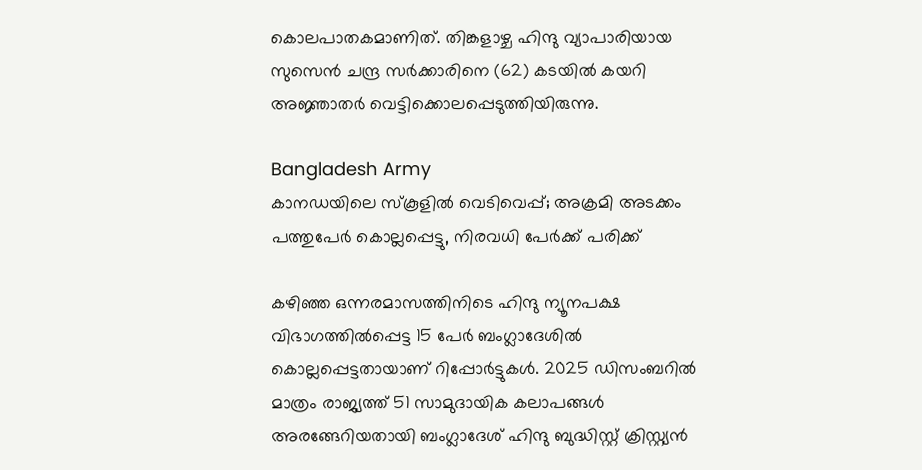കൊലപാതകമാണിത്. തിങ്കളാഴ്ച ഹിന്ദു വ്യാപാരിയായ സുസെന്‍ ചന്ദ്ര സര്‍ക്കാരിനെ (62) കടയില്‍ കയറി അജ്ഞാതര്‍ വെട്ടിക്കൊലപ്പെടുത്തിയിരുന്നു.

Bangladesh Army
കാനഡയിലെ സ്‌കൂളില്‍ വെടിവെപ്പ്; അക്രമി അടക്കം പത്തുപേര്‍ കൊല്ലപ്പെട്ടു, നിരവധി പേര്‍ക്ക് പരിക്ക്

കഴിഞ്ഞ ഒന്നരമാസത്തിനിടെ ഹിന്ദു ന്യൂനപക്ഷ വിഭാഗത്തില്‍പ്പെട്ട 15 പേര്‍ ബംഗ്ലാദേശില്‍ കൊല്ലപ്പെട്ടതായാണ് റിപ്പോര്‍ട്ടുകള്‍. 2025 ഡിസംബറില്‍ മാത്രം രാജ്യത്ത് 51 സാമുദായിക കലാപങ്ങള്‍ അരങ്ങേറിയതായി ബംഗ്ലാദേശ് ഹിന്ദു ബുദ്ധിസ്റ്റ് ക്രിസ്റ്റ്യന്‍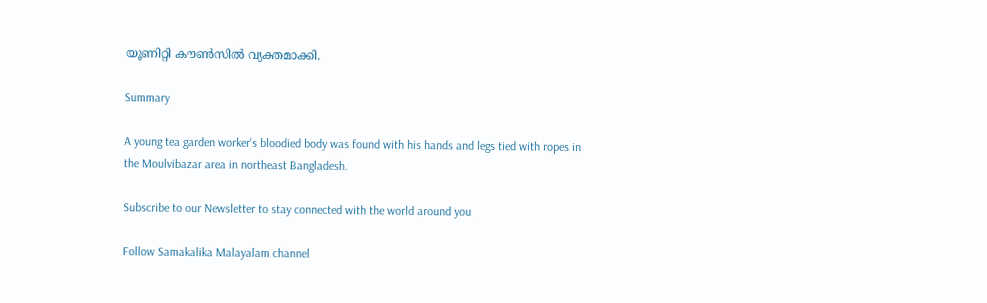യൂണിറ്റി കൗണ്‍സില്‍ വ്യക്തമാക്കി.

Summary

A young tea garden worker's bloodied body was found with his hands and legs tied with ropes in the Moulvibazar area in northeast Bangladesh.

Subscribe to our Newsletter to stay connected with the world around you

Follow Samakalika Malayalam channel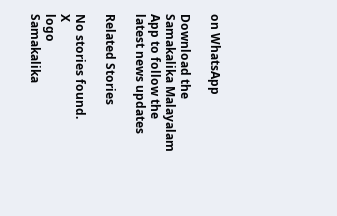on WhatsApp

Download the Samakalika Malayalam App to follow the latest news updates

Related Stories

No stories found.
X
logo
Samakalika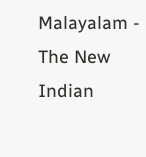Malayalam - The New Indian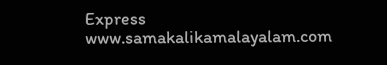Express
www.samakalikamalayalam.com